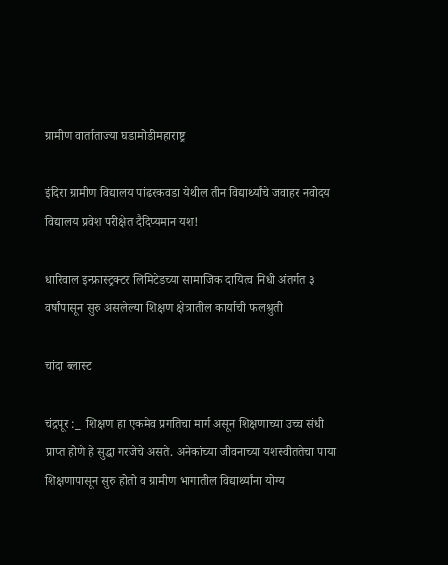ग्रामीण वार्ताताज्या घडामोडीमहाराष्ट्र

इंदिरा ग्रामीण विद्यालय पांढरकवडा येथील तीन विद्यार्थ्यांचे जवाहर नवोदय विद्यालय प्रवेश परीक्षेत दैदिप्यमान यश!

धारिवाल इन्फ्रास्ट्रक्टर लिमिटेडच्या सामाजिक दायित्व निधी अंतर्गत ३ वर्षांपासून सुरु असलेल्या शिक्षण क्षेत्रातील कार्याची फलश्रुती

चांदा ब्लास्ट

चंद्रपूर :_  शिक्षण हा एकमेव प्रगतिचा मार्ग असून शिक्षणाच्या उच्च संधी प्राप्त होणे हे सुद्धा गरजेचे असते. अनेकांच्या जीवनाच्या यशस्वीततेचा पाया शिक्षणापासून सुरु होतो व ग्रामीण भागातील विद्यार्थ्यांना योग्य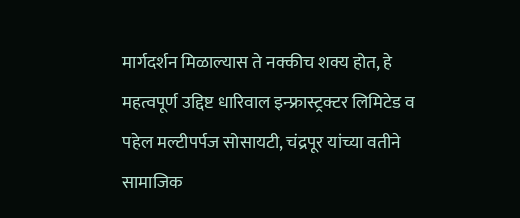मार्गदर्शन मिळाल्यास ते नक्कीच शक्य होत, हे महत्वपूर्ण उद्दिष्ट धारिवाल इन्फ्रास्ट्रक्टर लिमिटेड व पहेल मल्टीपर्पज सोसायटी, चंद्रपूर यांच्या वतीने सामाजिक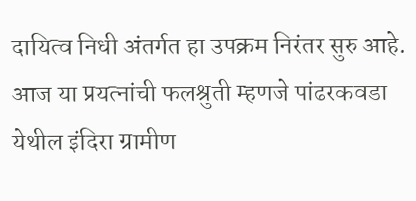दायित्व निधी अंतर्गत हा उपक्रम निरंतर सुरु आहे. आज या प्रयत्नांची फलश्रुती म्हणजे पांढरकवडा येथील इंदिरा ग्रामीण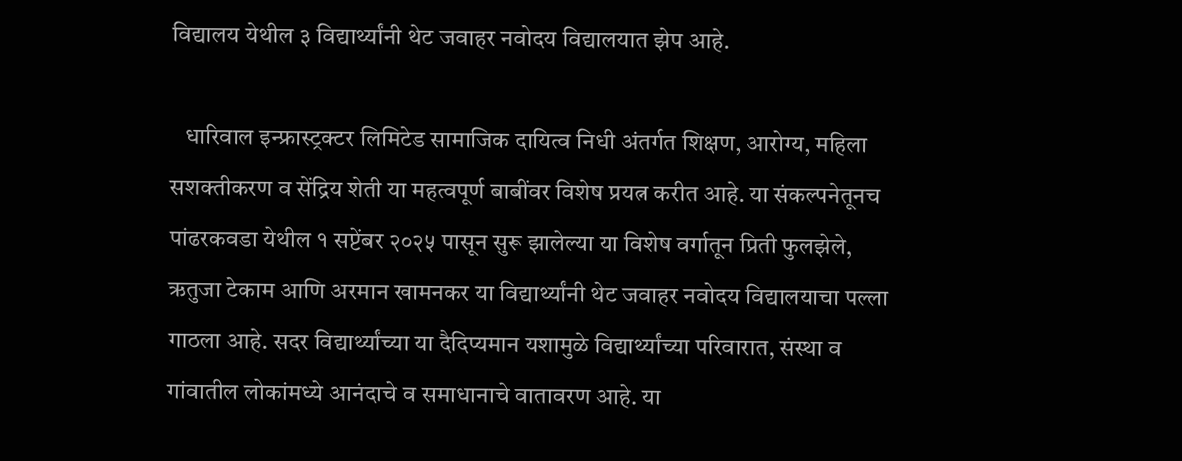विद्यालय येथील ३ विद्यार्थ्यांनी थेट जवाहर नवोदय विद्यालयात झेप आहे.

   धारिवाल इन्फ्रास्ट्रक्टर लिमिटेड सामाजिक दायित्व निधी अंतर्गत शिक्षण, आरोग्य, महिला सशक्तीकरण व सेंद्रिय शेती या महत्वपूर्ण बाबींवर विशेष प्रयत्न करीत आहे. या संकल्पनेतूनच पांढरकवडा येथील १ सप्टेंबर २०२५ पासून सुरू झालेल्या या विशेष वर्गातून प्रिती फुलझेले, ऋतुजा टेकाम आणि अरमान खामनकर या विद्यार्थ्यांनी थेट जवाहर नवोदय विद्यालयाचा पल्ला गाठला आहे. सदर विद्यार्थ्यांच्या या दैदिप्यमान यशामुळे विद्यार्थ्यांच्या परिवारात, संस्था व गांवातील लोकांमध्ये आनंदाचे व समाधानाचे वातावरण आहे. या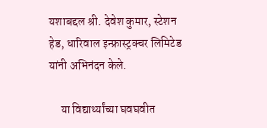यशाबद्दल श्री. देवेश कुमार, स्टेशन हेड, धारिवाल इन्फ्रास्ट्रक्चर लिमिटेड यांनी अभिनंदन केले.

     या विद्यार्थ्यांच्या घवघवीत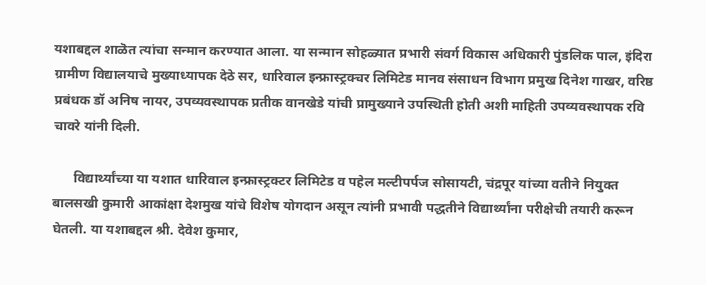यशाबद्दल शाळॆत त्यांचा सन्मान करण्यात आला. या सन्मान सोहळ्यात प्रभारी संवर्ग विकास अधिकारी पुंडलिक पाल, इंदिरा ग्रामीण विद्यालयाचे मुख्याध्यापक देठे सर, धारिवाल इन्फ्रास्ट्रक्चर लिमिटेड मानव संसाधन विभाग प्रमुख दिनेश गाखर, वरिष्ठ प्रबंधक डॉ अनिष नायर, उपव्यवस्थापक प्रतीक वानखेडे यांची प्रामुख्याने उपस्थिती होती अशी माहिती उपव्यवस्थापक रवि चावरे यांनी दिली.

      विद्यार्थ्यांच्या या यशात धारिवाल इन्फ्रास्ट्रक्टर लिमिटेड व पहेल मल्टीपर्पज सोसायटी, चंद्रपूर यांच्या वतीने नियुक्त बालसखी कुमारी आकांक्षा देशमुख यांचे विशेष योगदान असून त्यांनी प्रभावी पद्धतीने विद्यार्थ्यांना परीक्षेची तयारी करून घेतली. या यशाबद्दल श्री. देवेश कुमार,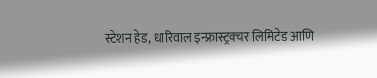स्टेशन हेड, धारिवाल इन्फ्रास्ट्रक्चर लिमिटेड आणि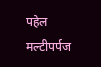पहेल मल्टीपर्पज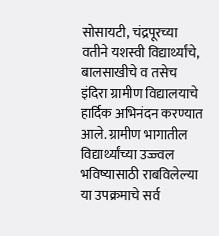सोसायटी, चंद्रपूरच्या वतीने यशस्वी विद्यार्थ्यांचे, बालसाखीचे व तसेच इंदिरा ग्रामीण विद्यालयाचे हार्दिक अभिनंदन करण्यात आले. ग्रामीण भागातील विद्यार्थ्यांच्या उज्ज्वल भविष्यासाठी राबविलेल्या या उपक्रमाचे सर्व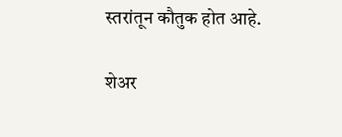स्तरांतून कौतुक होत आहे.

शेअर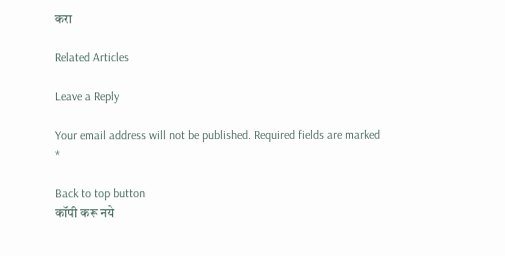करा

Related Articles

Leave a Reply

Your email address will not be published. Required fields are marked *

Back to top button
कॉपी करू नये